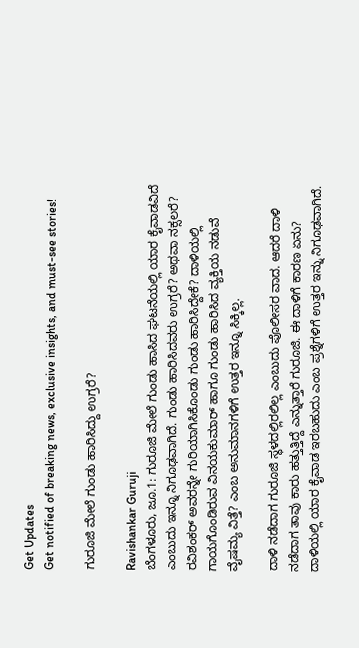Get Updates
Get notified of breaking news, exclusive insights, and must-see stories!

ಗುರೂಜಿ ಮೇಲೆ ಗುಂಡು ಹಾರಿಸಿದ್ದು ಉಗ್ರರೆ?

Ravishankar Guruji
ಬೆಂಗಳೂರು, ಜೂ.1: ಗುರೂಜಿ ಮೇಲೆ ಗುಂಡು ಹಾಸಿದ ಘಟನೆಯಲ್ಲಿ ಯಾರ ಕೈವಾಡವಿದೆ ಎಂಬುದು ಇನ್ನೂ ನಿಗೂಢವಾಗಿದೆ. ಗುಂಡು ಹಾರಿಸಿದವರು ಉಗ್ರರೆ? ಅಥವಾ ನಕ್ಸಲರೆ? ರವಿಶಂಕರ್ ಅವರನ್ನೇ ಗುರಿಯಾಗಿಸಿಕೊಂಡು ಗುಂಡು ಹಾರಿಸಿದ್ದೇಕೆ? ದಾಳಿಯಲ್ಲಿ ಗಾಯಗೊಂಡಿರುವ ವಿನಯಕುಮಾರ್ ಹಾಗೂ ಗುಂಡು ಹಾರಿಸಿದ ವ್ಯಕ್ತಿಯ ನಡುವೆ ವೈಷಮ್ಯ ವಿತ್ತೆ? ಎಂಬ ಅನುಮಾನಗಳಿಗೆ ಉತ್ತರ ಇನ್ನೂ ಸಿಕ್ಕಿಲ್ಲ.

ದಾಳಿ ನಡೆದಾಗ ಗುರೂಜಿ ಸ್ಥಳದಲ್ಲಿರಲಿಲ್ಲ ಎಂಬುದು ಪೊಲೀಸರ ವಾದ. ಆದರೆ ದಾಳಿ ನಡೆದಾಗ ತಾವು ಕಾರು ಹತ್ತುತ್ತಿದ್ದೆ ಎನ್ನುತ್ತಾರೆ ಗುರೂಜಿ. ಈ ದಾಳಿಗೆ ಕಾರಣ ಏನು? ದಾಳಿಯಲ್ಲಿ ಯಾರ ಕೈವಾಡ ಇರಬಹುದು ಎಂಬ ಪ್ರಶ್ನೆಗಳಿಗೆ ಉತ್ತರ ಇನ್ನು ನಿಗೂಢವಾಗಿದೆ.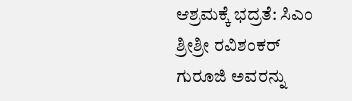ಆಶ್ರಮಕ್ಕೆ ಭದ್ರತೆ: ಸಿಎಂ
ಶ್ರೀಶ್ರೀ ರವಿಶಂಕರ್ ಗುರೂಜಿ ಅವರನ್ನು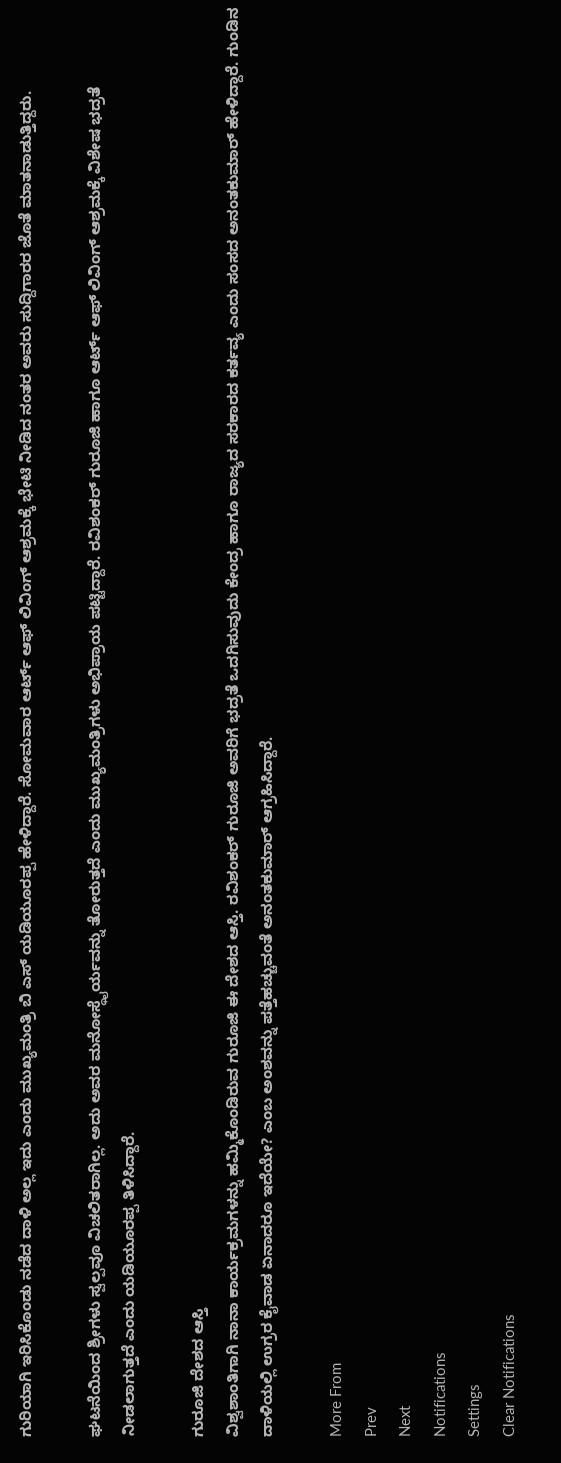ಗುರಿಯಾಗಿ ಇರಿಸಿಕೊಂಡು ನಡೆದ ದಾಳಿ ಅಲ್ಲ ಇದು ಎಂದು ಮುಖ್ಯಮಂತ್ರಿ ಬಿ ಎಸ್ ಯಡಿಯೂರಪ್ಪ ಹೇಳಿದ್ದಾರೆ. ಸೋಮವಾರ ಆರ್ಟ್ ಆಫ್ ಲಿವಿಂಗ್ ಆಶ್ರಮಕ್ಕೆ ಭೇಟಿ ನೀಡಿದ ನಂತರ ಅವರು ಸುದ್ದಿಗಾರರ ಜೊತೆ ಮಾತನಾಡುತ್ತಿದ್ದರು.

ಘಟನೆಯಿಂದ ಶ್ರೀಗಳು ಸ್ವಲ್ಪವೂ ವಿಚಲಿತರಾಗಿಲ್ಲ. ಅದು ಅವರ ಮನೋಸ್ಥೈರ್ಯವನ್ನು ತೋರುತ್ತದೆ ಎಂದು ಮುಖ್ಯಮಂತ್ರಿಗಳು ಅಭಿಪ್ರಾಯ ಪಟ್ಟಿದ್ದಾರೆ. ರವಿಶಂಕರ್ ಗುರೂಜಿ ಹಾಗೂ ಆರ್ಟ್ ಆಫ್ ಲಿವಿಂಗ್ ಆಶ್ರಮಕ್ಕೆ ವಿಶೇಷ ಭದ್ರತೆ ನೀಡಲಾಗುತ್ತದೆ ಎಂದು ಯಡಿಯೂರಪ್ಪ ತಿಳಿಸಿದ್ದಾರೆ.

ಗುರೂಜಿ ದೇಶದ ಆಸ್ತಿ
ವಿಶ್ವಶಾಂತಿಗಾಗಿ ನಾನಾ ಕಾರ್ಯಕ್ರಮಗಳನ್ನು ಹಮ್ಮಿಕೊಂಡಿರುವ ಗುರೂಜಿ ಈ ದೇಶದ ಆಸ್ತಿ. ರವಿಶಂಕರ್ ಗುರೂಜಿ ಅವರಿಗೆ ಭದ್ರತೆ ಒದಗಿಸುವುದು ಕೇಂದ್ರ ಹಾಗೂ ರಾಜ್ಯದ ಸರಕಾರದ ಕರ್ತವ್ಯ ಎಂದು ಸಂಸದ ಅನಂತಕುಮಾರ್ ಹೇಳಿದ್ದಾರೆ. ಗುಂಡಿನ ದಾಳಿಯಲ್ಲಿ ಉಗ್ರರ ಕೈವಾಡ ಏನಾದರೂ ಇದೆಯೇ? ಎಂಬ ಅಂಶವನ್ನು ಪತ್ತೆಹಚ್ಚುವಂತೆ ಅನಂತಕುಮಾರ್ ಆಗ್ರಹಿಸಿದ್ದಾರೆ.

More From
Prev
Next
Notifications
Settings
Clear Notifications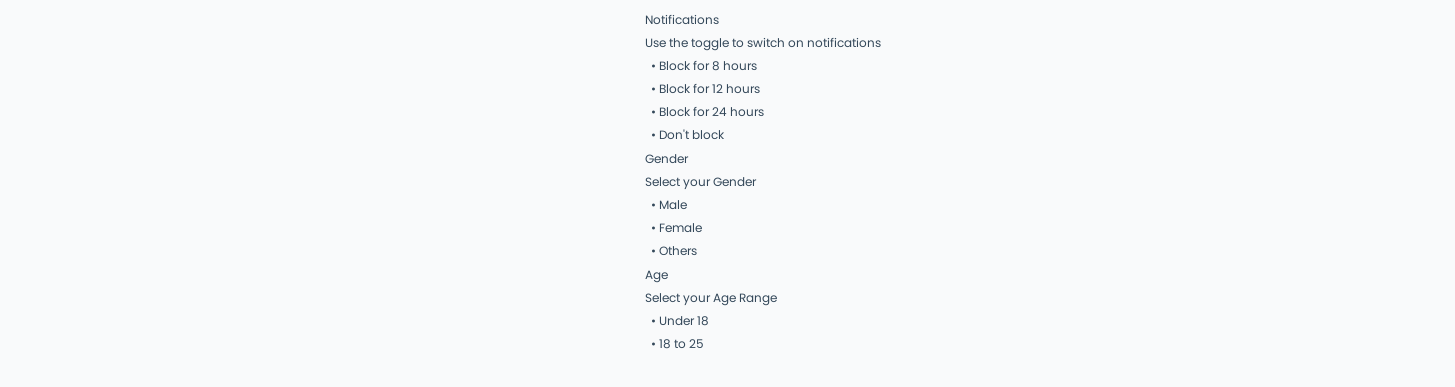Notifications
Use the toggle to switch on notifications
  • Block for 8 hours
  • Block for 12 hours
  • Block for 24 hours
  • Don't block
Gender
Select your Gender
  • Male
  • Female
  • Others
Age
Select your Age Range
  • Under 18
  • 18 to 25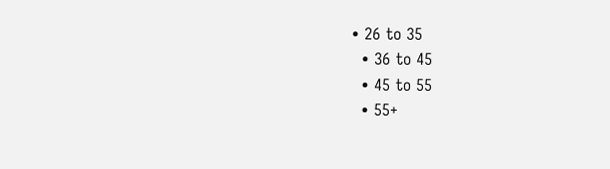• 26 to 35
  • 36 to 45
  • 45 to 55
  • 55+